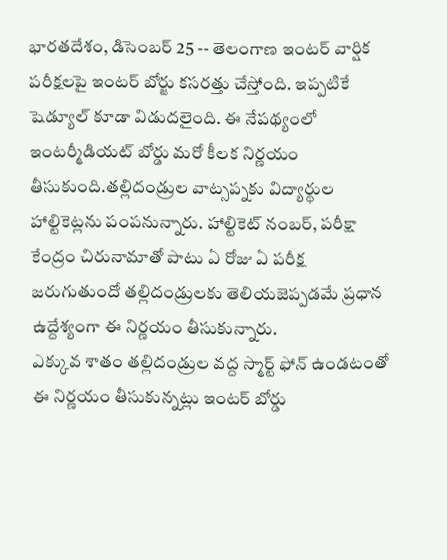భారతదేశం, డిసెంబర్ 25 -- తెలంగాణ ఇంటర్ వార్షిక పరీక్షలపై ఇంటర్ బోర్జు కసరత్తు చేస్తోంది. ఇప్పటికే షెడ్యూల్ కూడా విడుదలైంది. ఈ నేపథ్యంలో ఇంటర్మీడియట్ బోర్డు మరో కీలక నిర్ణయం తీసుకుంది.తల్లిదండ్రుల వాట్సప్నకు విద్యార్థుల హాల్టికెట్లను పంపనున్నారు. హాల్టికెట్ నంబర్, పరీక్షా కేంద్రం చిరునామాతో పాటు ఏ రోజు ఏ పరీక్ష జరుగుతుందో తల్లిదండ్రులకు తెలియజెప్పడమే ప్రధాన ఉద్దేశ్యంగా ఈ నిర్ణయం తీసుకున్నారు.
ఎక్కువ శాతం తల్లిదండ్రుల వద్ద స్మార్ట్ ఫోన్ ఉండటంతో ఈ నిర్ణయం తీసుకున్నట్లు ఇంటర్ బోర్డు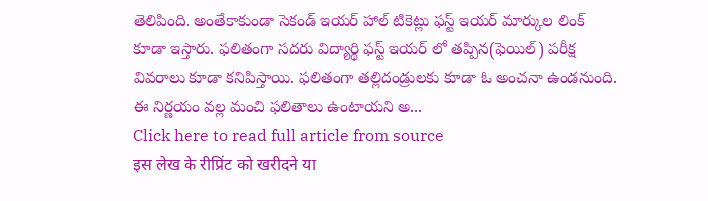తెలిపింది. అంతేకాకుండా సెకండ్ ఇయర్ హాల్ టికెట్లు ఫస్ట్ ఇయర్ మార్కుల లింక్ కూడా ఇస్తారు. ఫలితంగా సదరు విద్యార్థి ఫస్ట్ ఇయర్ లో తప్పిన(ఫెయిల్) పరీక్ష వివరాలు కూడా కనిపిస్తాయి. ఫలితంగా తల్లిదండ్రులకు కూడా ఓ అంచనా ఉండనుంది. ఈ నిర్ణయం వల్ల మంచి ఫలితాలు ఉంటాయని అ...
Click here to read full article from source
इस लेख के रीप्रिंट को खरीदने या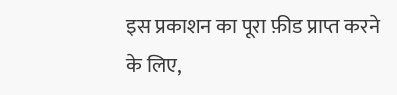इस प्रकाशन का पूरा फ़ीड प्राप्त करने के लिए,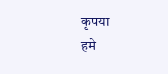कृपया
हमे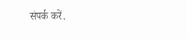संपर्क करें.